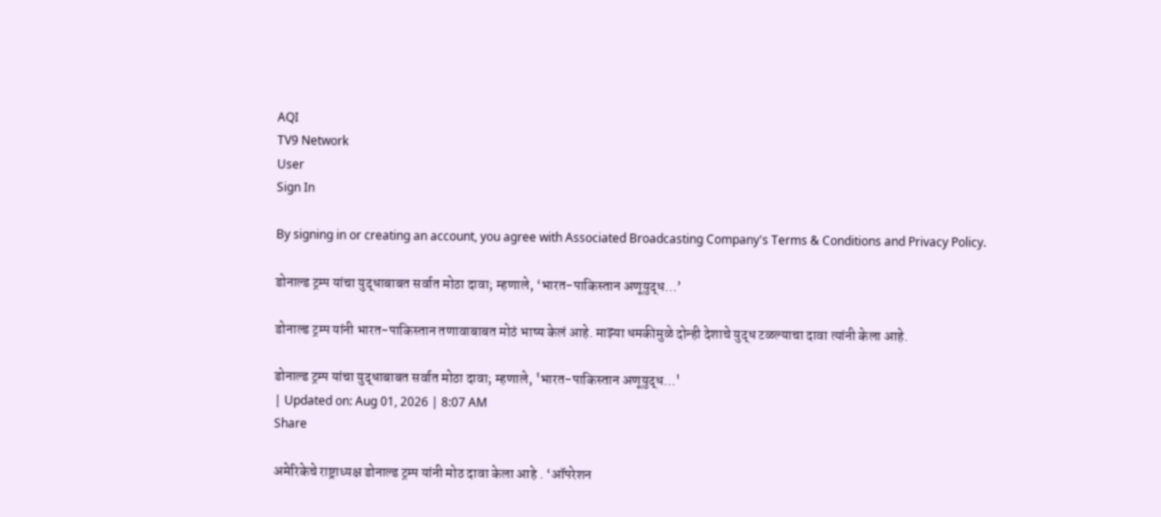AQI
TV9 Network
User
Sign In

By signing in or creating an account, you agree with Associated Broadcasting Company's Terms & Conditions and Privacy Policy.

डोनाल्ड ट्रम्प यांचा युद्धाबाबत सर्वात मोठा दावा; म्हणाले, ‘भारत-पाकिस्तान अणूयुद्ध…’

डोनाल्ड ट्रम्प यांनी भारत-पाकिस्तान तणावाबाबत मोठं भाष्य केलं आहे. माझ्या धमकीमुळे दोन्ही देशाचे युद्ध टळल्याचा दावा त्यांनी केला आहे.

डोनाल्ड ट्रम्प यांचा युद्धाबाबत सर्वात मोठा दावा; म्हणाले, 'भारत-पाकिस्तान अणूयुद्ध...'
| Updated on: Aug 01, 2026 | 8:07 AM
Share

अमेरिकेचे राष्ट्राध्यक्ष डोनाल्ड ट्रम्प यांनी मोठ दावा केला आहे . ‘ऑपरेशन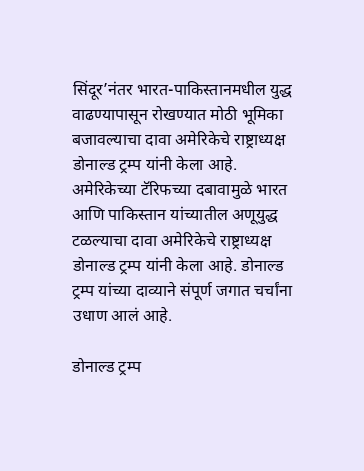सिंदूर’नंतर भारत-पाकिस्तानमधील युद्ध वाढण्यापासून रोखण्यात मोठी भूमिका बजावल्याचा दावा अमेरिकेचे राष्ट्राध्यक्ष डोनाल्ड ट्रम्प यांनी केला आहे. अमेरिकेच्या टॅरिफच्या दबावामुळे भारत आणि पाकिस्तान यांच्यातील अणूयुद्ध टळल्याचा दावा अमेरिकेचे राष्ट्राध्यक्ष डोनाल्ड ट्रम्प यांनी केला आहे. डोनाल्ड ट्रम्प यांच्या दाव्याने संपूर्ण जगात चर्चांना उधाण आलं आहे.

डोनाल्ड ट्रम्प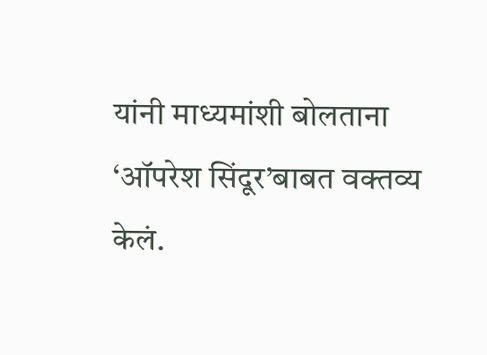यांनी माध्यमांशी बोलताना ‘ऑपरेश सिंदूर’बाबत वक्तव्य केलं.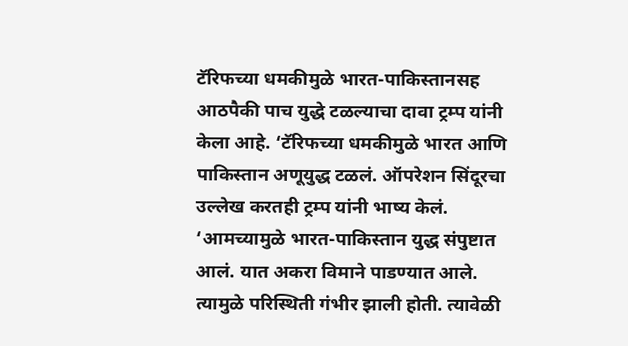टॅरिफच्या धमकीमुळे भारत-पाकिस्तानसह आठपैकी पाच युद्धे टळल्याचा दावा ट्रम्प यांनी केला आहे. ‘टॅरिफच्या धमकीमुळे भारत आणि पाकिस्तान अणूयुद्ध टळलं. ऑपरेशन सिंदूरचा उल्लेख करतही ट्रम्प यांनी भाष्य केलं. ‘आमच्यामुळे भारत-पाकिस्तान युद्ध संपुष्टात आलं. यात अकरा विमाने पाडण्यात आले. त्यामुळे परिस्थिती गंभीर झाली होती. त्यावेळी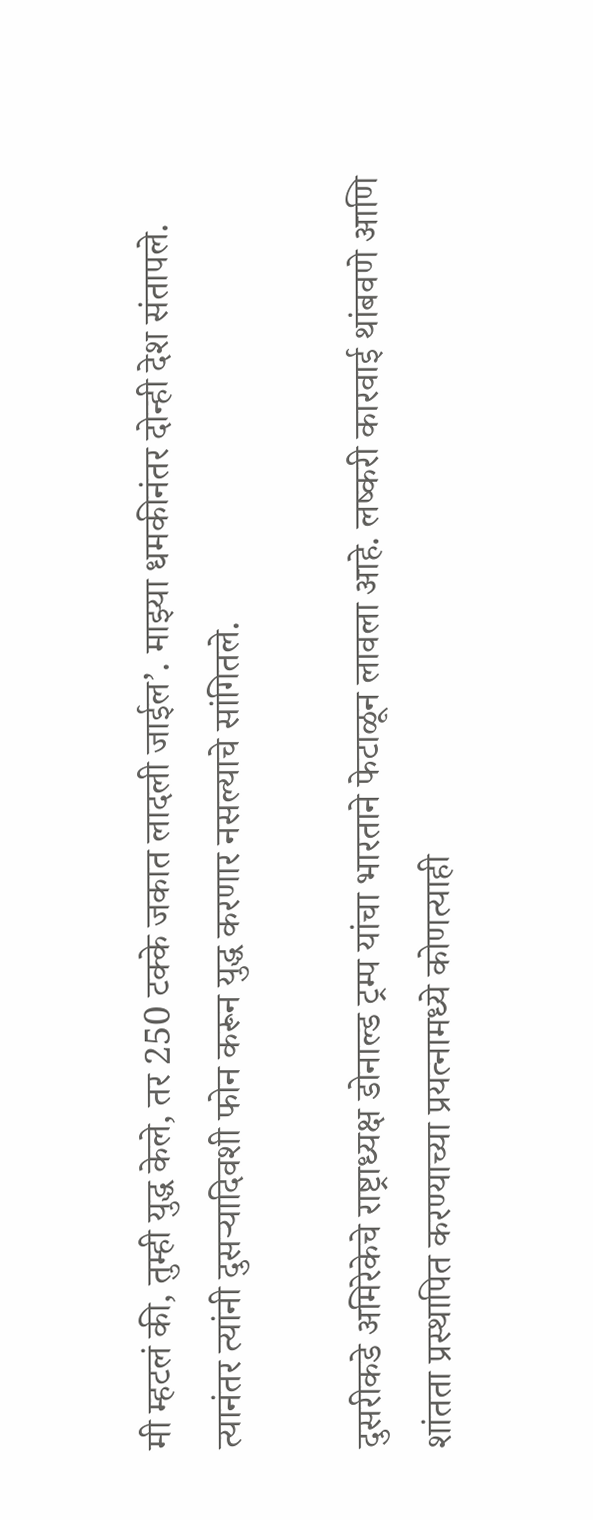मी म्हटलं की, तुम्ही युद्ध केले, तर 250 टक्के जकात लादली जाईल’. माझ्या धमकीनंतर दोन्ही देश संतापले. त्यानंतर त्यांनी दुसऱ्यादिवशी फोन करून युद्ध करणार नसल्याचे सांगितले.

दुसरीकडे अमिरेकेचे राष्ट्राध्यक्ष डोनाल्ड ट्रम्प यांचा भारताने फेटाळून लावला आहे. लष्करी कारवाई थांबवणे आणि शांतता प्रस्थापित करण्याच्या प्रयत्नामध्ये कोणत्याही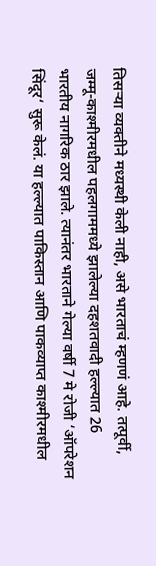तिसर्‍या व्यक्तीने मध्यस्थी केली नाही, असे भारताचं म्हणणं आहे. तत्पूर्वी, जम्मू-काश्मीरमधील पहलगाममध्ये झालेल्या दहशतवादी हल्ल्यात 26 भारतीय नागरिक ठार झाले. त्यानंतर भारताने गेल्या वर्षी 7 मे रोजी ‘ऑपरेशन सिंदूर‘ सुरू केलं. या हल्ल्यात पाकिस्तान आणि पाकव्याप्त काश्मीरमधील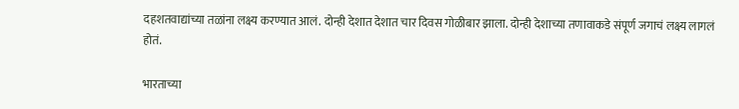दहशतवाद्यांच्या तळांना लक्ष्य करण्यात आलं. दोन्ही देशात देशात चार दिवस गोळीबार झाला. दोन्ही देशाच्या तणावाकडे संपूर्ण जगाचं लक्ष्य लागलं होतं.

भारताच्या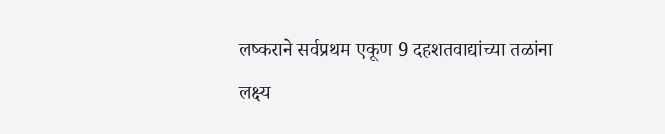लष्कराने सर्वप्रथम एकूण 9 दहशतवाद्यांच्या तळांना लक्ष्य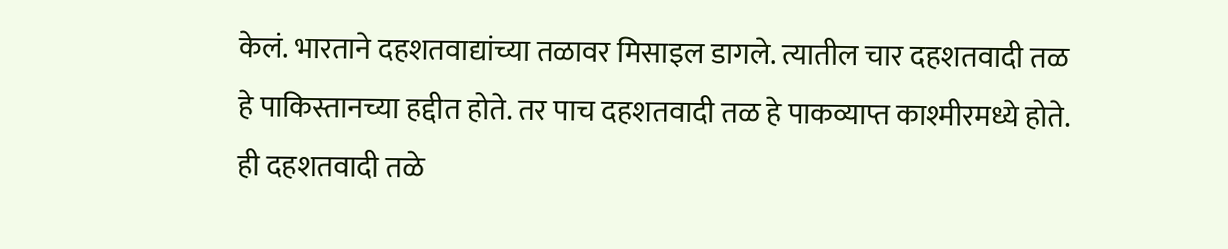केलं. भारताने दहशतवाद्यांच्या तळावर मिसाइल डागले. त्यातील चार दहशतवादी तळ हे पाकिस्तानच्या हद्दीत होते. तर पाच दहशतवादी तळ हे पाकव्याप्त काश्मीरमध्ये होते. ही दहशतवादी तळे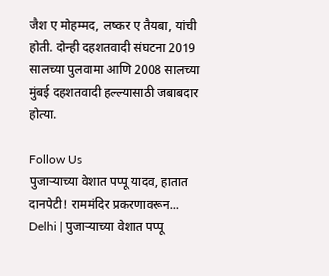जैश ए मोहम्मद, लष्कर ए तैयबा, यांची होती. दोन्ही दहशतवादी संघटना 2019 सालच्या पुलवामा आणि 2008 सालच्या मुंबई दहशतवादी हल्ल्यासाठी जबाबदार होत्या.

Follow Us
पुजाऱ्याच्या वेशात पप्पू यादव, हातात दानपेटी! राममंदिर प्रकरणावरून...
Delhi | पुजाऱ्याच्या वेशात पप्पू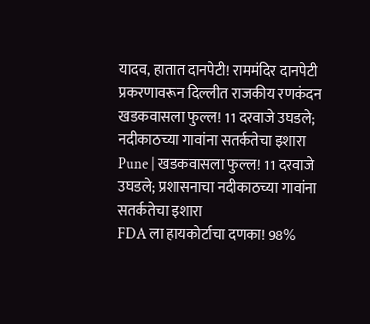यादव, हातात दानपेटी! राममंदिर दानपेटी प्रकरणावरून दिल्लीत राजकीय रणकंदन
खडकवासला फुल्ल! 11 दरवाजे उघडले; नदीकाठच्या गावांना सतर्कतेचा इशारा
Pune | खडकवासला फुल्ल! 11 दरवाजे उघडले; प्रशासनाचा नदीकाठच्या गावांना सतर्कतेचा इशारा
FDA ला हायकोर्टाचा दणका! 98%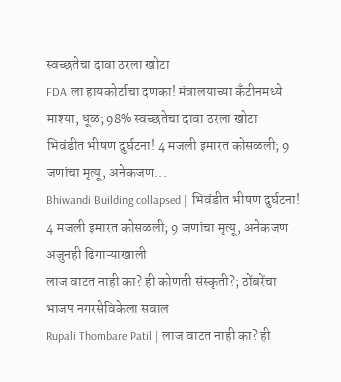स्वच्छतेचा दावा ठरला खोटा
FDA ला हायकोर्टाचा दणका! मंत्रालयाच्या कँटीनमध्ये माश्या, धूळ; 98% स्वच्छतेचा दावा ठरला खोटा
भिवंडीत भीषण दुर्घटना! 4 मजली इमारत कोसळली; 9 जणांचा मृत्यू, अनेकजण...
Bhiwandi Building collapsed | भिवंडीत भीषण दुर्घटना! 4 मजली इमारत कोसळली; 9 जणांचा मृत्यू, अनेकजण अजुनही ढिगाऱ्याखाली
लाज वाटत नाही का? ही कोणती संस्कृती?; ठोंबरेंचा भाजप नगरसेविकेला सवाल
Rupali Thombare Patil | लाज वाटत नाही का? ही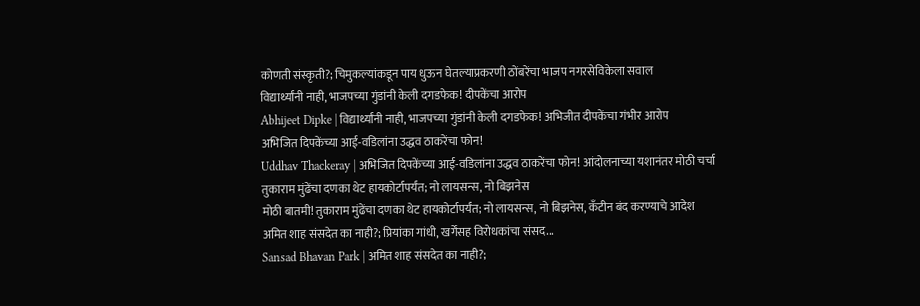कोणती संस्कृती?; चिमुकल्यांकडून पाय धुऊन घेतल्याप्रकरणी ठोंबरेंचा भाजप नगरसेविकेला सवाल
विद्यार्थ्यांनी नाही, भाजपच्या गुंडांनी केली दगडफेक! दीपकेंचा आरोप
Abhijeet Dipke | विद्यार्थ्यांनी नाही, भाजपच्या गुंडांनी केली दगडफेक! अभिजीत दीपकेंचा गंभीर आरोप
अभिजित दिपकेंच्या आई-वडिलांना उद्धव ठाकरेंचा फोन!
Uddhav Thackeray | अभिजित दिपकेंच्या आई-वडिलांना उद्धव ठाकरेंचा फोन! आंदोलनाच्या यशानंतर मोठी चर्चा
तुकाराम मुंढेंचा दणका थेट हायकोर्टापर्यंत; नो लायसन्स, नो बिझनेस
मोठी बातमी! तुकाराम मुंढेंचा दणका थेट हायकोर्टापर्यंत; नो लायसन्स, नो बिझनेस, कँटीन बंद करण्याचे आदेश
अमित शाह संसदेत का नाही?; प्रियांका गांधी, खर्गेंसह विरोधकांचा संसद...
Sansad Bhavan Park | अमित शाह संसदेत का नाही?;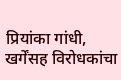प्रियांका गांधी, खर्गेंसह विरोधकांचा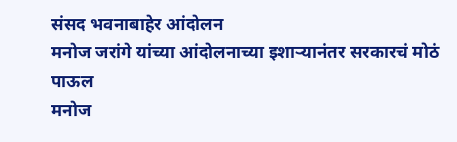संसद भवनाबाहेर आंदोलन
मनोज जरांगे यांच्या आंदोलनाच्या इशाऱ्यानंतर सरकारचं मोठं पाऊल
मनोज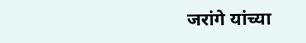जरांगे यांच्या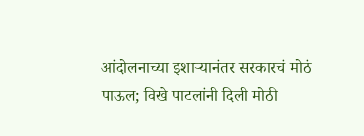आंदोलनाच्या इशाऱ्यानंतर सरकारचं मोठं पाऊल; विखे पाटलांनी दिली मोठी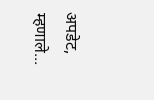अपडेट, म्हणाले...